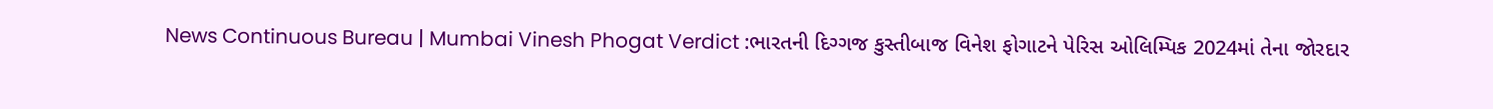News Continuous Bureau | Mumbai Vinesh Phogat Verdict :ભારતની દિગ્ગજ કુસ્તીબાજ વિનેશ ફોગાટને પેરિસ ઓલિમ્પિક 2024માં તેના જોરદાર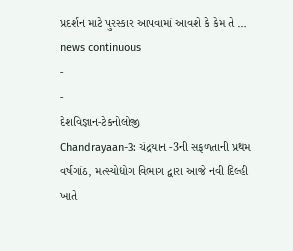પ્રદર્શન માટે પુરસ્કાર આપવામાં આવશે કે કેમ તે …
news continuous
-
-
દેશવિજ્ઞાન-ટેકનોલોજી
Chandrayaan-3: ચંદ્રયાન -3ની સફળતાની પ્રથમ વર્ષગાંઠ, મત્સ્યોદ્યોગ વિભાગ દ્વારા આજે નવી દિલ્હી ખાતે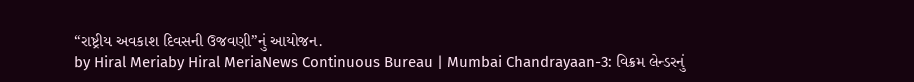“રાષ્ટ્રીય અવકાશ દિવસની ઉજવણી”નું આયોજન.
by Hiral Meriaby Hiral MeriaNews Continuous Bureau | Mumbai Chandrayaan-3: વિક્રમ લેન્ડરનું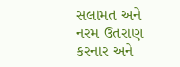સલામત અને નરમ ઉતરાણ કરનાર અને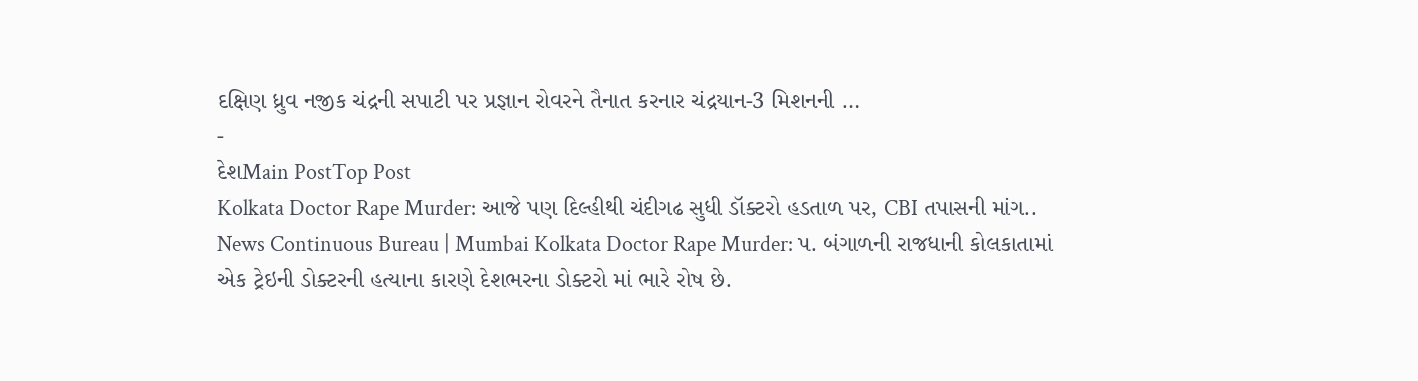દક્ષિણ ધ્રુવ નજીક ચંદ્રની સપાટી પર પ્રજ્ઞાન રોવરને તૈનાત કરનાર ચંદ્રયાન-3 મિશનની …
-
દેશMain PostTop Post
Kolkata Doctor Rape Murder: આજે પણ દિલ્હીથી ચંદીગઢ સુધી ડૉક્ટરો હડતાળ પર, CBI તપાસની માંગ..
News Continuous Bureau | Mumbai Kolkata Doctor Rape Murder: પ. બંગાળની રાજધાની કોલકાતામાં એક ટ્રેઇની ડોક્ટરની હત્યાના કારણે દેશભરના ડોક્ટરો માં ભારે રોષ છે.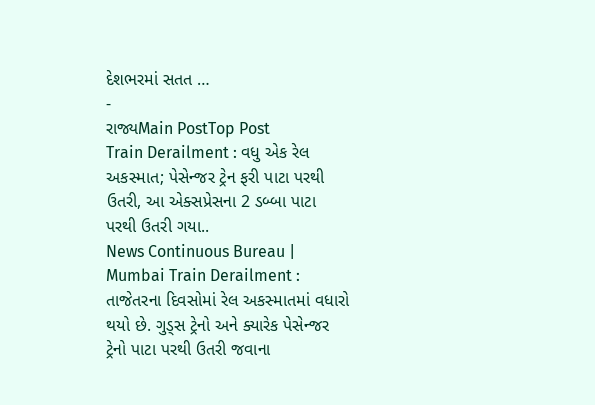દેશભરમાં સતત …
-
રાજ્યMain PostTop Post
Train Derailment : વધુ એક રેલ અકસ્માત; પેસેન્જર ટ્રેન ફરી પાટા પરથી ઉતરી, આ એક્સપ્રેસના 2 ડબ્બા પાટા પરથી ઉતરી ગયા..
News Continuous Bureau | Mumbai Train Derailment : તાજેતરના દિવસોમાં રેલ અકસ્માતમાં વધારો થયો છે. ગુડ્સ ટ્રેનો અને ક્યારેક પેસેન્જર ટ્રેનો પાટા પરથી ઉતરી જવાના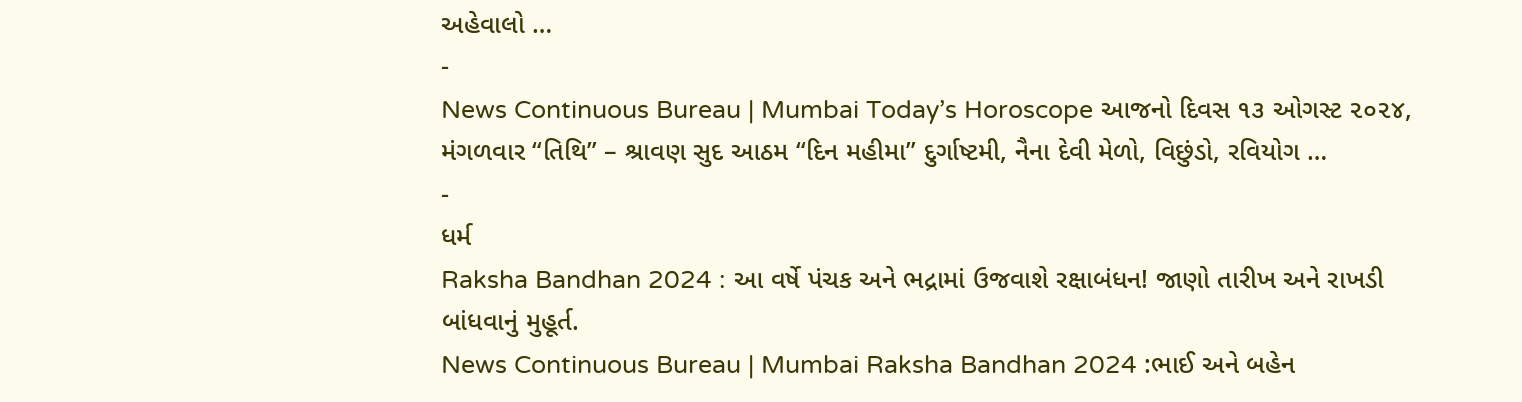અહેવાલો …
-
News Continuous Bureau | Mumbai Today’s Horoscope આજનો દિવસ ૧૩ ઓગસ્ટ ૨૦૨૪, મંગળવાર “તિથિ” – શ્રાવણ સુદ આઠમ “દિન મહીમા” દુર્ગાષ્ટમી, નૈના દેવી મેળો, વિછુંડો, રવિયોગ …
-
ધર્મ
Raksha Bandhan 2024 : આ વર્ષે પંચક અને ભદ્રામાં ઉજવાશે રક્ષાબંધન! જાણો તારીખ અને રાખડી બાંધવાનું મુહૂર્ત.
News Continuous Bureau | Mumbai Raksha Bandhan 2024 :ભાઈ અને બહેન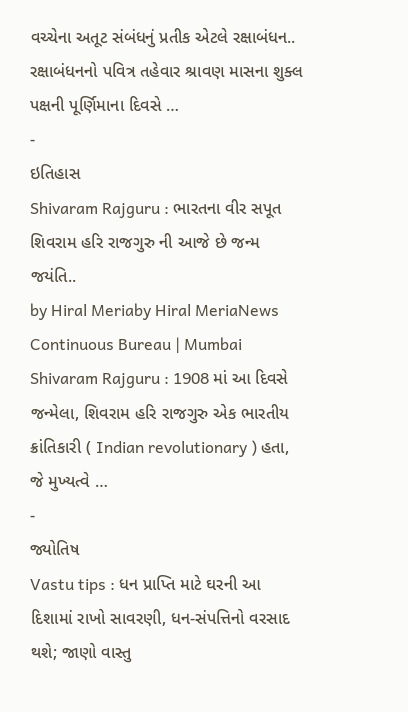વચ્ચેના અતૂટ સંબંધનું પ્રતીક એટલે રક્ષાબંધન.. રક્ષાબંધનનો પવિત્ર તહેવાર શ્રાવણ માસના શુક્લ પક્ષની પૂર્ણિમાના દિવસે …
-
ઇતિહાસ
Shivaram Rajguru : ભારતના વીર સપૂત શિવરામ હરિ રાજગુરુ ની આજે છે જન્મ જયંતિ..
by Hiral Meriaby Hiral MeriaNews Continuous Bureau | Mumbai Shivaram Rajguru : 1908 માં આ દિવસે જન્મેલા, શિવરામ હરિ રાજગુરુ એક ભારતીય ક્રાંતિકારી ( Indian revolutionary ) હતા, જે મુખ્યત્વે …
-
જ્યોતિષ
Vastu tips : ધન પ્રાપ્તિ માટે ઘરની આ દિશામાં રાખો સાવરણી, ધન-સંપત્તિનો વરસાદ થશે; જાણો વાસ્તુ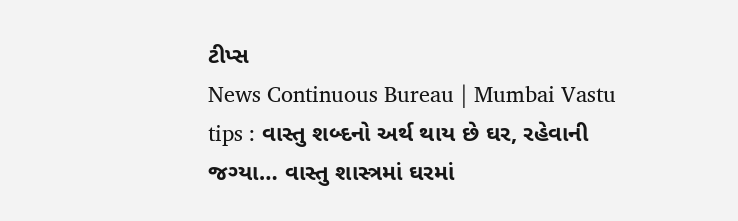ટીપ્સ
News Continuous Bureau | Mumbai Vastu tips : વાસ્તુ શબ્દનો અર્થ થાય છે ઘર, રહેવાની જગ્યા… વાસ્તુ શાસ્ત્રમાં ઘરમાં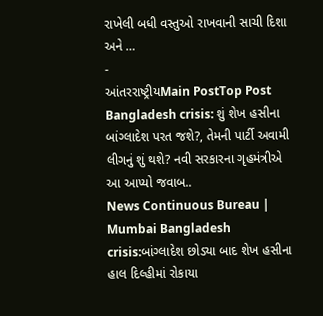રાખેલી બધી વસ્તુઓ રાખવાની સાચી દિશા અને …
-
આંતરરાષ્ટ્રીયMain PostTop Post
Bangladesh crisis: શું શેખ હસીના બાંગ્લાદેશ પરત જશે?, તેમની પાર્ટી અવામી લીગનું શું થશે? નવી સરકારના ગૃહમંત્રીએ આ આપ્યો જવાબ..
News Continuous Bureau | Mumbai Bangladesh crisis:બાંગ્લાદેશ છોડ્યા બાદ શેખ હસીના હાલ દિલ્હીમાં રોકાયા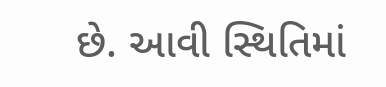છે. આવી સ્થિતિમાં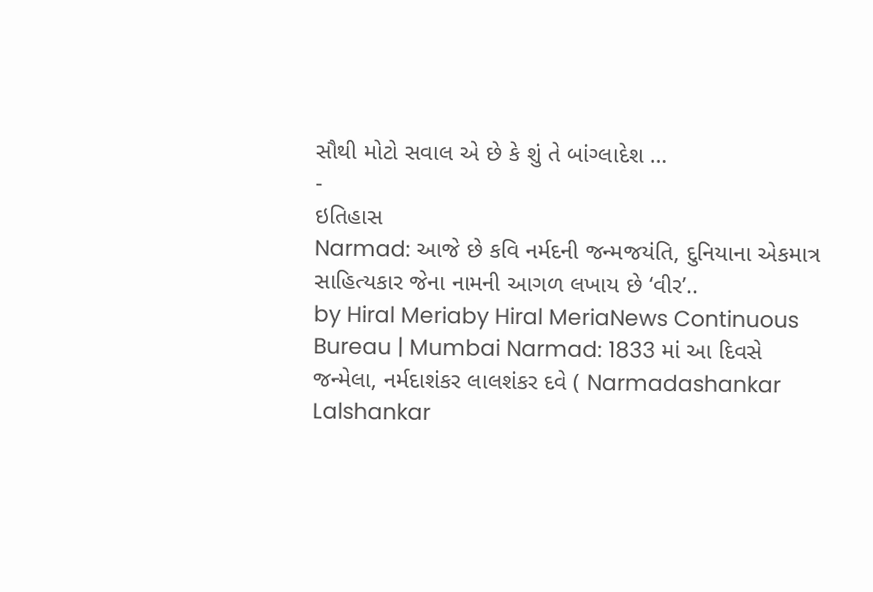સૌથી મોટો સવાલ એ છે કે શું તે બાંગ્લાદેશ …
-
ઇતિહાસ
Narmad: આજે છે કવિ નર્મદની જન્મજયંતિ, દુનિયાના એકમાત્ર સાહિત્યકાર જેના નામની આગળ લખાય છે ‘વીર’..
by Hiral Meriaby Hiral MeriaNews Continuous Bureau | Mumbai Narmad: 1833 માં આ દિવસે જન્મેલા, નર્મદાશંકર લાલશંકર દવે ( Narmadashankar Lalshankar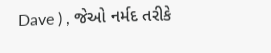Dave ) , જેઓ નર્મદ તરીકે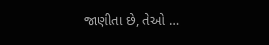જાણીતા છે, તેઓ …